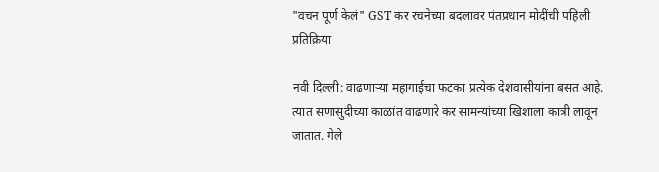"वचन पूर्ण केलं" GST कर रचनेच्या बदलावर पंतप्रधान मोदींची पहिली प्रतिक्रिया

नवी दिल्ली: वाढणाऱ्या महागाईचा फटका प्रत्येक देशवासीयांना बसत आहे. त्यात सणासुदीच्या काळांत वाढणारे कर सामन्यांच्या खिशाला कात्री लावून जातात. गेले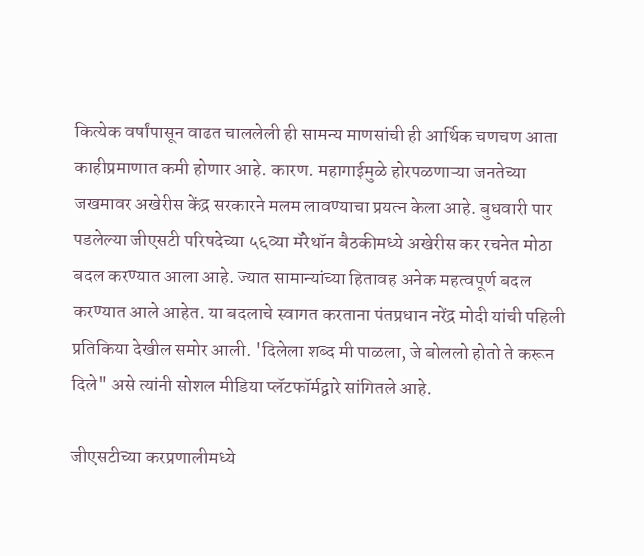कित्येक वर्षांपासून वाढत चाललेली ही सामन्य माणसांची ही आर्थिक चणचण आता काहीप्रमाणात कमी होणार आहे. कारण. महागाईमुळे होरपळणाऱ्या जनतेच्या जखमावर अखेरीस केंद्र सरकारने मलम लावण्याचा प्रयत्न केला आहे. बुधवारी पार पडलेल्या जीएसटी परिषदेच्या ५६व्या मॅरेथॉन बैठकीमध्ये अखेरीस कर रचनेत मोठा बदल करण्यात आला आहे. ज्यात सामान्यांच्या हितावह अनेक महत्वपूर्ण बदल करण्यात आले आहेत. या बदलाचे स्वागत करताना पंतप्रधान नरेंद्र मोदी यांची पहिली प्रतिकिया देखील समोर आली. 'दिलेला शब्द मी पाळला, जे बोललो होतो ते करून दिले" असे त्यांनी सोशल मीडिया प्लॅटफॉर्मद्वारे सांगितले आहे.

जीएसटीच्या करप्रणालीमध्ये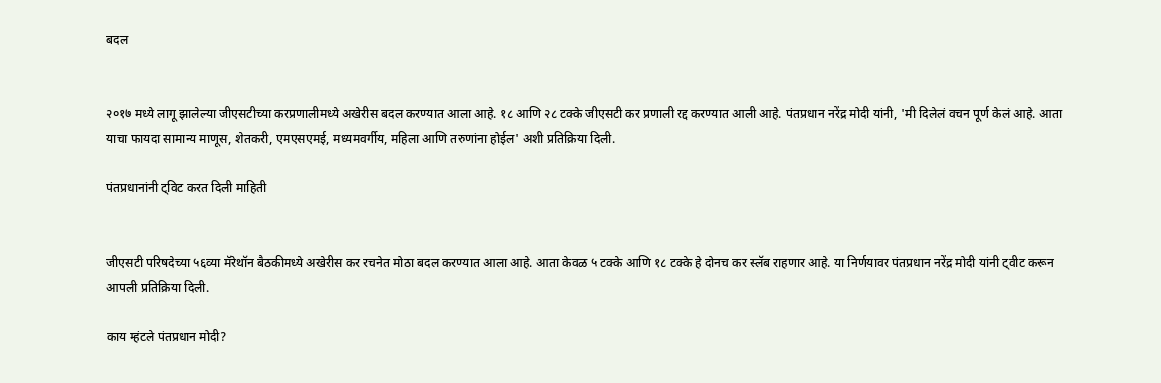बदल


२०१७ मध्ये लागू झालेल्या जीएसटीच्या करप्रणालीमध्ये अखेरीस बदल करण्यात आला आहे. १८ आणि २८ टक्के जीएसटी कर प्रणाली रद्द करण्यात आली आहे. पंतप्रधान नरेंद्र मोदी यांनी, 'मी दिलेलं वचन पूर्ण केलं आहे. आता याचा फायदा सामान्य माणूस, शेतकरी, एमएसएमई, मध्यमवर्गीय, महिला आणि तरुणांना होईल' अशी प्रतिक्रिया दिली.

पंतप्रधानांनी ट्विट करत दिली माहिती


जीएसटी परिषदेच्या ५६व्या मॅरेथॉन बैठकीमध्ये अखेरीस कर रचनेत मोठा बदल करण्यात आला आहे. आता केवळ ५ टक्के आणि १८ टक्के हे दोनच कर स्लॅब राहणार आहे. या निर्णयावर पंतप्रधान नरेंद्र मोदी यांनी ट्वीट करून आपली प्रतिक्रिया दिली.

काय म्हंटले पंतप्रधान मोदी?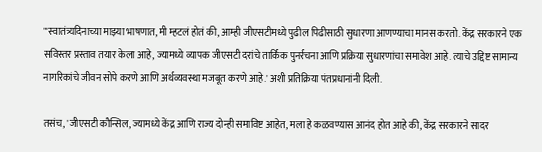"'स्वातंत्र्यदिनाच्या माझ्या भाषणात, मी म्हटलं होतं की, आम्ही जीएसटीमध्ये पुढील पिढीसाठी सुधारणा आणण्याचा मानस करतो. केंद्र सरकारने एक सविस्तर प्रस्ताव तयार केला आहे, ज्यामध्ये व्यापक जीएसटी दरांचे तार्किक पुनर्रचना आणि प्रक्रिया सुधारणांचा समावेश आहे. त्याचे उद्दिष्ट सामान्य नागरिकांचे जीवन सोपे करणे आणि अर्थव्यवस्था मजबूत करणे आहे.' अशी प्रतिक्रिया पंतप्रधानांनी दिली.

तसंच, 'जीएसटी कौन्सिल, ज्यामध्ये केंद्र आणि राज्य दोन्ही समाविष्ट आहेत, मला हे कळवण्यास आनंद होत आहे की, केंद्र सरकारने सादर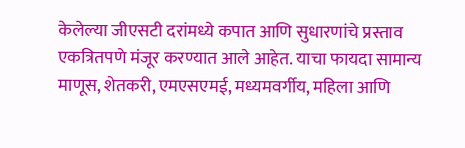केलेल्या जीएसटी दरांमध्ये कपात आणि सुधारणांचे प्रस्ताव एकत्रितपणे मंजूर करण्यात आले आहेत. याचा फायदा सामान्य माणूस, शेतकरी, एमएसएमई, मध्यमवर्गीय, महिला आणि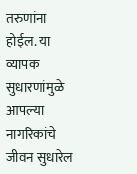तरुणांना होईल. या व्यापक सुधारणांमुळे आपल्या नागरिकांचे जीवन सुधारेल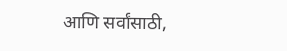आणि सर्वांसाठी,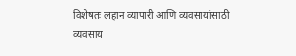विशेषतः लहान व्यापारी आणि व्यवसायांसाठी व्यवसाय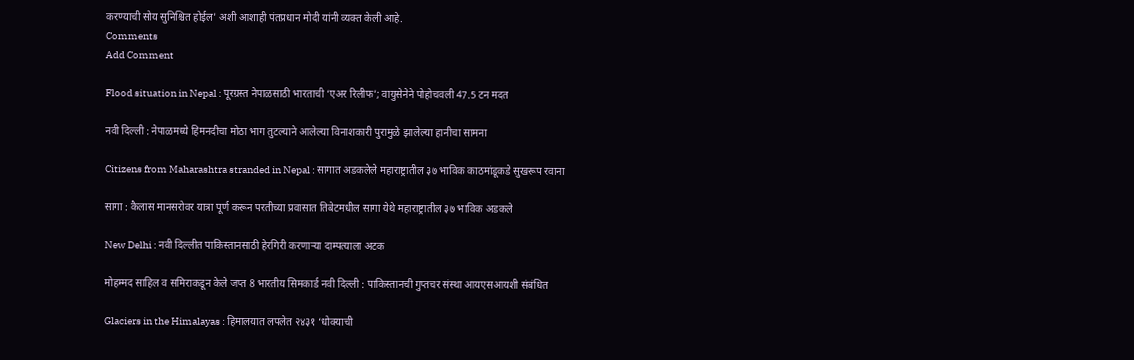करण्याची सोय सुनिश्चित होईल' अशी आशाही पंतप्रधान मोदी यांनी व्यक्त केली आहे.
Comments
Add Comment

Flood situation in Nepal : पूरग्रस्त नेपाळसाठी भारताची ‘एअर रिलीफ’; वायुसेनेने पोहोचवली 47.5 टन मदत

नवी दिल्ली : नेपाळमध्ये हिमनदीचा मोठा भाग तुटल्याने आलेल्या विनाशकारी पुरामुळे झालेल्या हानीचा सामना

Citizens from Maharashtra stranded in Nepal : सागात अडकलेले महाराष्ट्रातील ३७ भाविक काठमांडूकडे सुखरूप रवाना

सागा : कैलास मानसरोवर यात्रा पूर्ण करून परतीच्या प्रवासात तिबेटमधील सागा येथे महाराष्ट्रातील ३७ भाविक अडकले

New Delhi : नवी दिल्लीत पाकिस्तानसाठी हेरगिरी करणाऱ्या दाम्पत्याला अटक

मोहम्मद साहिल व समिराकडून केले जप्त 8 भारतीय सिमकार्ड नवी दिल्ली : पाकिस्तानची गुप्तचर संस्था आयएसआयशी संबंधित

Glaciers in the Himalayas : हिमालयात लपलेत २४३१ ‘धोक्याची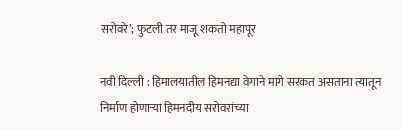सरोवरे’; फुटली तर माजू शकतो महापूर

नवी दिल्ली : हिमालयातील हिमनद्या वेगाने मागे सरकत असताना त्यातून निर्माण होणाऱ्या हिमनदीय सरोवरांच्या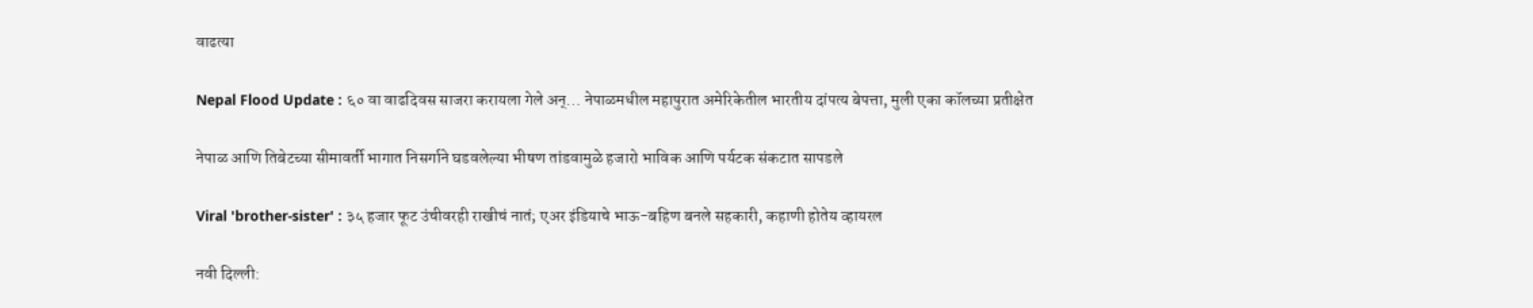वाढत्या

Nepal Flood Update : ६० वा वाढदिवस साजरा करायला गेले अन्... नेपाळमधील महापुरात अमेरिकेतील भारतीय दांपत्य बेपत्ता, मुली एका कॉलच्या प्रतीक्षेत

नेपाळ आणि तिबेटच्या सीमावर्ती भागात निसर्गाने घडवलेल्या भीषण तांडवामुळे हजारो भाविक आणि पर्यटक संकटात सापडले

Viral 'brother-sister' : ३५ हजार फूट उंचीवरही राखीचं नातं; एअर इंडियाचे भाऊ-बहिण बनले सहकारी, कहाणी होतेय व्हायरल

नवी दिल्ली: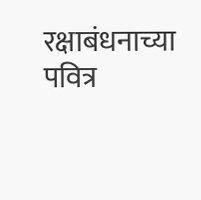रक्षाबंधनाच्या पवित्र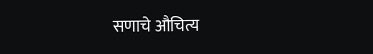सणाचे औचित्य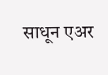साधून एअर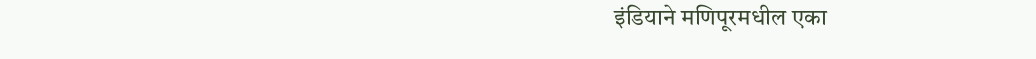इंडियाने मणिपूरमधील एका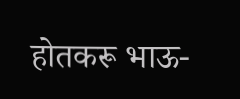होतकरू भाऊ-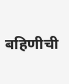बहिणीची